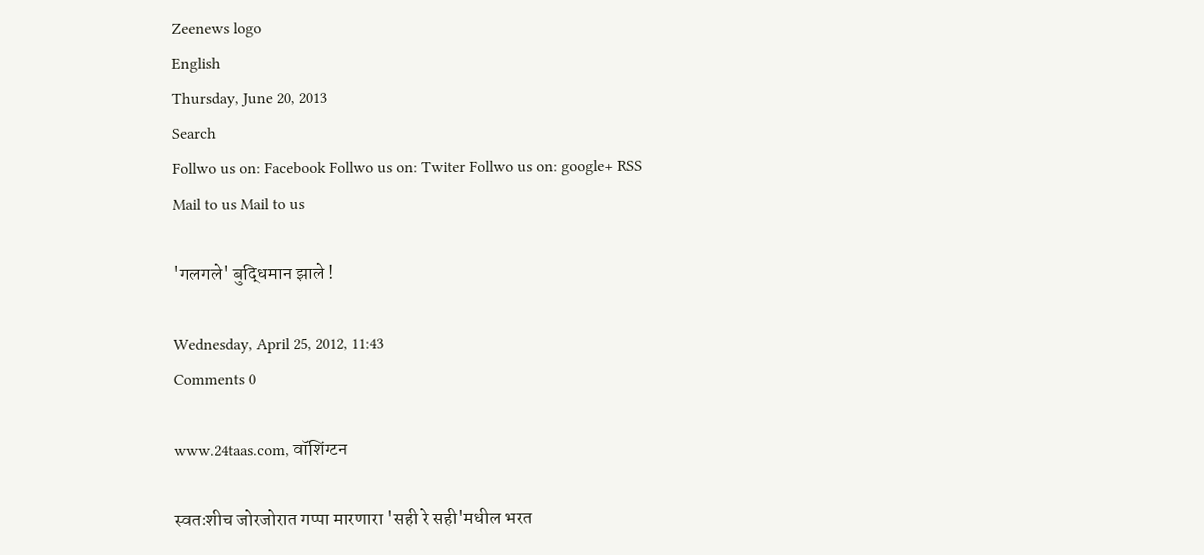Zeenews logo
English
Thursday, June 20, 2013
Search
Follwo us on: Facebook Follwo us on: Twiter Follwo us on: google+ RSS Mail to us Mail to us

'गलगले' बुद्धिमान झाले !

Wednesday, April 25, 2012, 11:43
Comments 0

www.24taas.com, वॉशिंग्टन

स्वतःशीच जोरजोरात गप्पा मारणारा 'सही रे सही'मधील भरत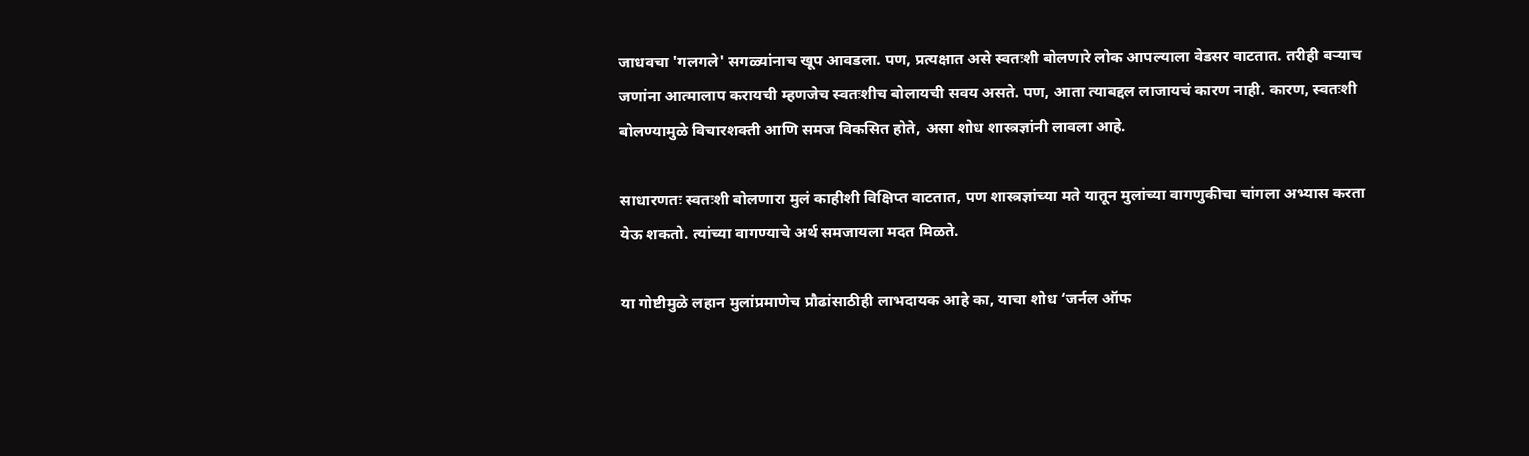जाधवचा 'गलगले' सगळ्यांनाच खूप आवडला. पण, प्रत्यक्षात असे स्वतःशी बोलणारे लोक आपल्याला वेडसर वाटतात. तरीही बऱ्याच जणांना आत्मालाप करायची म्हणजेच स्वतःशीच बोलायची सवय असते. पण, आता त्याबद्दल लाजायचं कारण नाही. कारण, स्वतःशी बोलण्यामुळे विचारशक्ती आणि समज विकसित होते, असा शोध शास्त्रज्ञांनी लावला आहे.

साधारणतः स्वतःशी बोलणारा मुलं काहीशी विक्षिप्त वाटतात, पण शास्त्रज्ञांच्या मते यातून मुलांच्या वागणुकीचा चांगला अभ्यास करता येऊ शकतो. त्यांच्या वागण्याचे अर्थ समजायला मदत मिळते.

या गोष्टीमुळे लहान मुलांप्रमाणेच प्रौढांसाठीही लाभदायक आहे का, याचा शोध ‘जर्नल ऑफ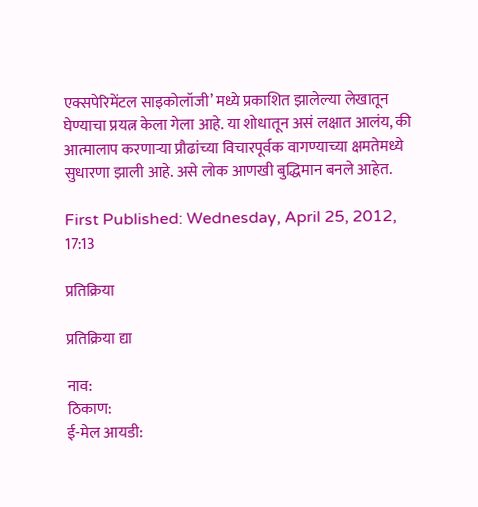एक्सपेरिमेंटल साइकोलॉजी’ मध्ये प्रकाशित झालेल्या लेखातून घेण्याचा प्रयत्न केला गेला आहे. या शोधातून असं लक्षात आलंय, की आत्मालाप करणाऱ्या प्रौढांच्या विचारपूर्वक वागण्याच्या क्षमतेमध्ये सुधारणा झाली आहे. असे लोक आणखी बुद्धिमान बनले आहेत.

First Published: Wednesday, April 25, 2012, 17:13

प्रतिक्रिया

प्रतिक्रिया द्या

नाव:
ठिकाण:
ई-मेल आयडी: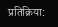प्रतिक्रिया: